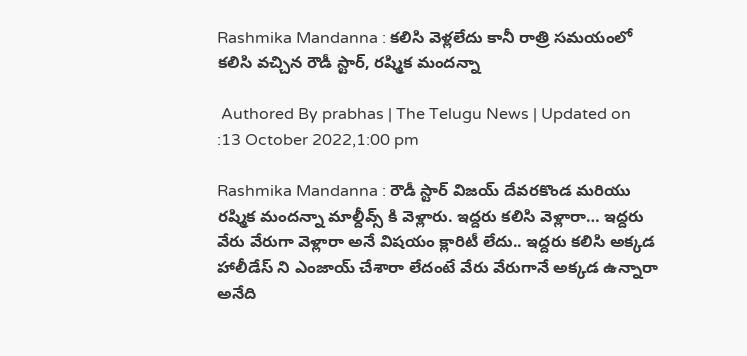Rashmika Mandanna : కలిసి వెళ్లలేదు కానీ రాత్రి సమయంలో కలిసి వచ్చిన రౌడీ స్టార్‌, రష్మిక మందన్నా

 Authored By prabhas | The Telugu News | Updated on :13 October 2022,1:00 pm

Rashmika Mandanna : రౌడీ స్టార్‌ విజయ్‌ దేవరకొండ మరియు రష్మిక మందన్నా మాల్దీవ్స్ కి వెళ్లారు. ఇద్దరు కలిసి వెళ్లారా… ఇద్దరు వేరు వేరుగా వెళ్లారా అనే విషయం క్లారిటీ లేదు.. ఇద్దరు కలిసి అక్కడ హాలీడేస్ ని ఎంజాయ్ చేశారా లేదంటే వేరు వేరుగానే అక్కడ ఉన్నారా అనేది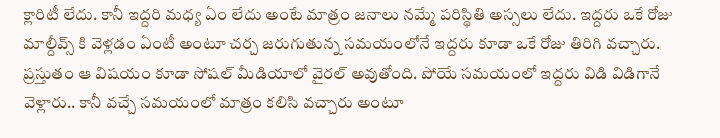క్లారిటీ లేదు. కానీ ఇద్దరి మధ్య ఏం లేదు అంటే మాత్రం జనాలు నమ్మే పరిస్థితి అస్సలు లేదు. ఇద్దరు ఒకే రోజు మాల్దీవ్స్ కి వెళ్లడం ఏంటీ అంటూ చర్చ జరుగుతున్న సమయంలోనే ఇద్దరు కూడా ఒకే రోజు తిరిగి వచ్చారు. ప్రస్తుతం ఆ విషయం కూడా సోషల్‌ మీడియాలో వైరల్‌ అవుతోంది. పోయే సమయంలో ఇద్దరు విడి విడిగానే వెళ్లారు.. కానీ వచ్చే సమయంలో మాత్రం కలిసి వచ్చారు అంటూ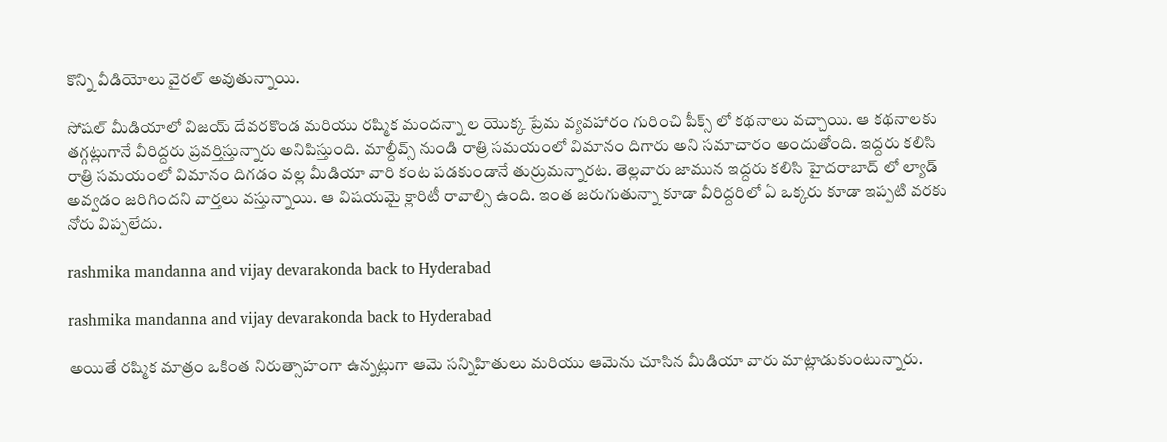కొన్ని వీడియోలు వైరల్‌ అవుతున్నాయి.

సోషల్‌ మీడియాలో విజయ్ దేవరకొండ మరియు రష్మిక మందన్నా ల యొక్క ప్రేమ వ్యవహారం గురించి పీక్స్ లో కథనాలు వచ్చాయి. ఆ కథనాలకు తగ్గట్లుగానే వీరిద్దరు ప్రవర్తిస్తున్నారు అనిపిస్తుంది. మాల్దీవ్స్ నుండి రాత్రి సమయంలో విమానం దిగారు అని సమాచారం అందుతోంది. ఇద్దరు కలిసి రాత్రి సమయంలో విమానం దిగడం వల్ల మీడియా వారి కంట పడకుండానే తుర్రుమన్నారట. తెల్లవారు జామున ఇద్దరు కలిసి హైదరాబాద్‌ లో ల్యాడ్‌ అవ్వడం జరిగిందని వార్తలు వస్తున్నాయి. ఆ విషయమై క్లారిటీ రావాల్సి ఉంది. ఇంత జరుగుతున్నా కూడా వీరిద్దరిలో ఏ ఒక్కరు కూడా ఇప్పటి వరకు నోరు విప్పలేదు.

rashmika mandanna and vijay devarakonda back to Hyderabad

rashmika mandanna and vijay devarakonda back to Hyderabad

అయితే రష్మిక మాత్రం ఒకింత నిరుత్సాహంగా ఉన్నట్లుగా ఆమె సన్నిహితులు మరియు ఆమెను చూసిన మీడియా వారు మాట్లాడుకుంటున్నారు.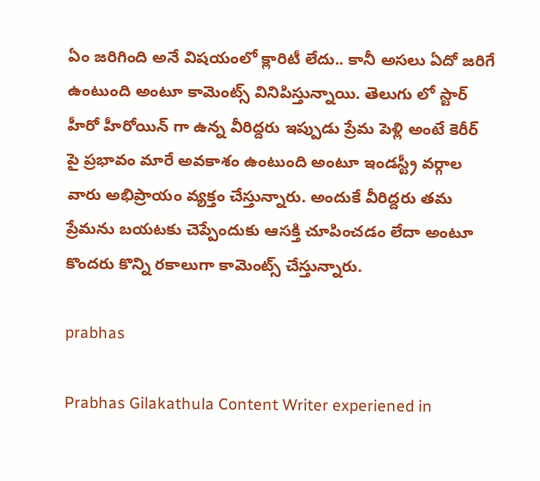ఏం జరిగింది అనే విషయంలో క్లారిటీ లేదు.. కానీ అసలు ఏదో జరిగే ఉంటుంది అంటూ కామెంట్స్ వినిపిస్తున్నాయి. తెలుగు లో స్టార్‌ హీరో హీరోయిన్ గా ఉన్న వీరిద్దరు ఇప్పుడు ప్రేమ పెళ్లి అంటే కెరీర్‌ పై ప్రభావం మారే అవకాశం ఉంటుంది అంటూ ఇండస్ట్రీ వర్గాల వారు అభిప్రాయం వ్యక్తం చేస్తున్నారు. అందుకే వీరిద్దరు తమ ప్రేమను బయటకు చెప్పేందుకు ఆసక్తి చూపించడం లేదా అంటూ కొందరు కొన్ని రకాలుగా కామెంట్స్ చేస్తున్నారు.

prabhas

Prabhas Gilakathula Content Writer experiened in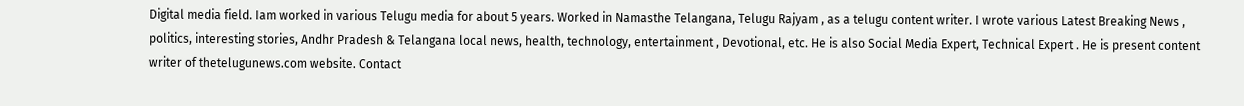Digital media field. Iam worked in various Telugu media for about 5 years. Worked in Namasthe Telangana, Telugu Rajyam , as a telugu content writer. I wrote various Latest Breaking News , politics, interesting stories, Andhr Pradesh & Telangana local news, health, technology, entertainment , Devotional, etc. He is also Social Media Expert, Technical Expert . He is present content writer of thetelugunews.com website. Contact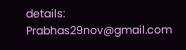details: Prabhas29nov@gmail.com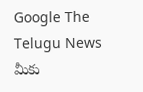Google The Telugu News మీకు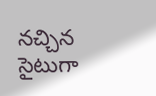నచ్చిన సైటుగా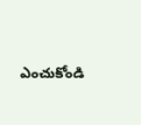ఎంచుకోండి